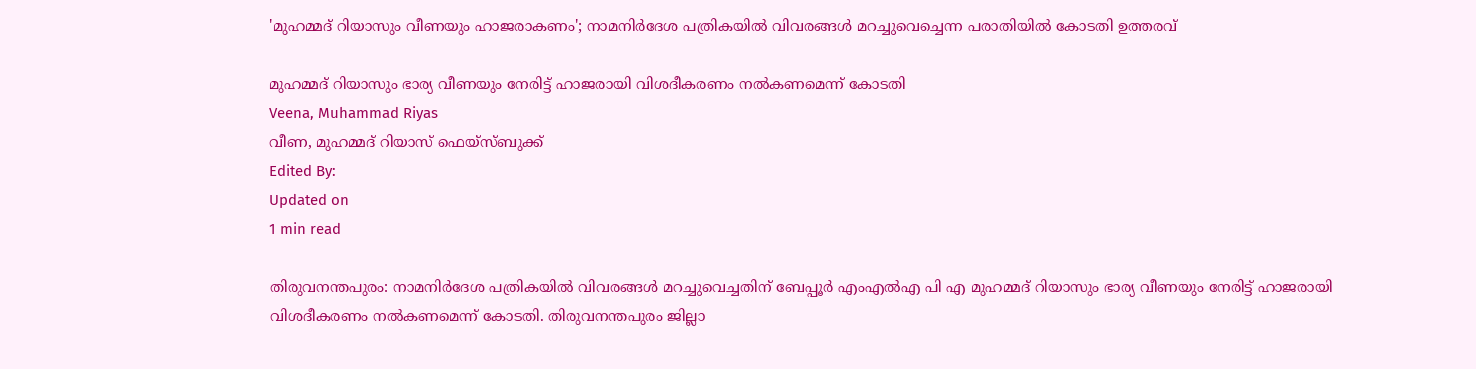'മുഹമ്മദ് റിയാസും വീണയും ഹാജരാകണം'; നാമനിര്‍ദേശ പത്രികയില്‍ വിവരങ്ങള്‍ മറച്ചുവെച്ചെന്ന പരാതിയില്‍ കോടതി ഉത്തരവ്

മുഹമ്മദ് റിയാസും ഭാര്യ വീണയും നേരിട്ട് ഹാജരായി വിശദീകരണം നല്‍കണമെന്ന് കോടതി
Veena, Muhammad Riyas
വീണ, മുഹമ്മദ് റിയാസ് ഫെയ്സ്ബുക്ക്
Edited By:
Updated on
1 min read

തിരുവനന്തപുരം: നാമനിര്‍ദേശ പത്രികയില്‍ വിവരങ്ങള്‍ മറച്ചുവെച്ചതിന് ബേപ്പൂര്‍ എംഎല്‍എ പി എ മുഹമ്മദ് റിയാസും ഭാര്യ വീണയും നേരിട്ട് ഹാജരായി വിശദീകരണം നല്‍കണമെന്ന് കോടതി. തിരുവനന്തപുരം ജില്ലാ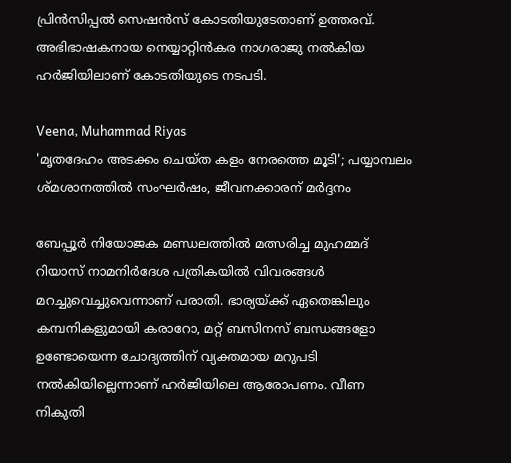പ്രിന്‍സിപ്പല്‍ സെഷന്‍സ് കോടതിയുടേതാണ് ഉത്തരവ്. അഭിഭാഷകനായ നെയ്യാറ്റിന്‍കര നാഗരാജു നല്‍കിയ ഹര്‍ജിയിലാണ് കോടതിയുടെ നടപടി.

Veena, Muhammad Riyas
'മൃതദേഹം അടക്കം ചെയ്ത കളം നേരത്തെ മൂടി'; പയ്യാമ്പലം ശ്മശാനത്തില്‍ സംഘര്‍ഷം, ജീവനക്കാരന് മര്‍ദ്ദനം

ബേപ്പൂര്‍ നിയോജക മണ്ഡലത്തില്‍ മത്സരിച്ച മുഹമ്മദ് റിയാസ് നാമനിര്‍ദേശ പത്രികയില്‍ വിവരങ്ങള്‍ മറച്ചുവെച്ചുവെന്നാണ് പരാതി. ഭാര്യയ്ക്ക് ഏതെങ്കിലും കമ്പനികളുമായി കരാറോ, മറ്റ് ബസിനസ് ബന്ധങ്ങളോ ഉണ്ടോയെന്ന ചോദ്യത്തിന് വ്യക്തമായ മറുപടി നല്‍കിയില്ലെന്നാണ് ഹര്‍ജിയിലെ ആരോപണം. വീണ നികുതി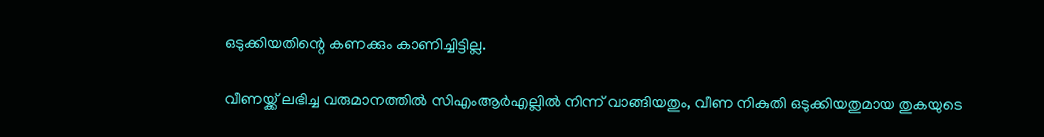ഒടുക്കിയതിന്റെ കണക്കും കാണിച്ചിട്ടില്ല.

വീണയ്ക്ക് ലഭിച്ച വരുമാനത്തില്‍ സിഎംആര്‍എല്ലില്‍ നിന്ന് വാങ്ങിയതും, വീണ നികുതി ഒടുക്കിയതുമായ തുകയുടെ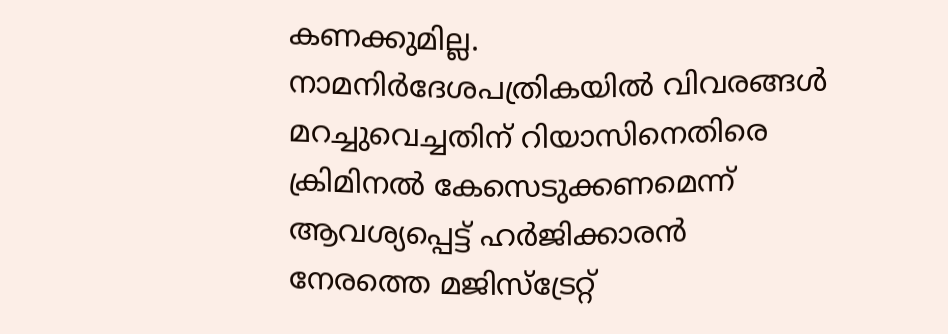കണക്കുമില്ല. നാമനിര്‍ദേശപത്രികയില്‍ വിവരങ്ങള്‍ മറച്ചുവെച്ചതിന് റിയാസിനെതിരെ ക്രിമിനല്‍ കേസെടുക്കണമെന്ന് ആവശ്യപ്പെട്ട് ഹര്‍ജിക്കാരന്‍ നേരത്തെ മജിസ്‌ട്രേറ്റ്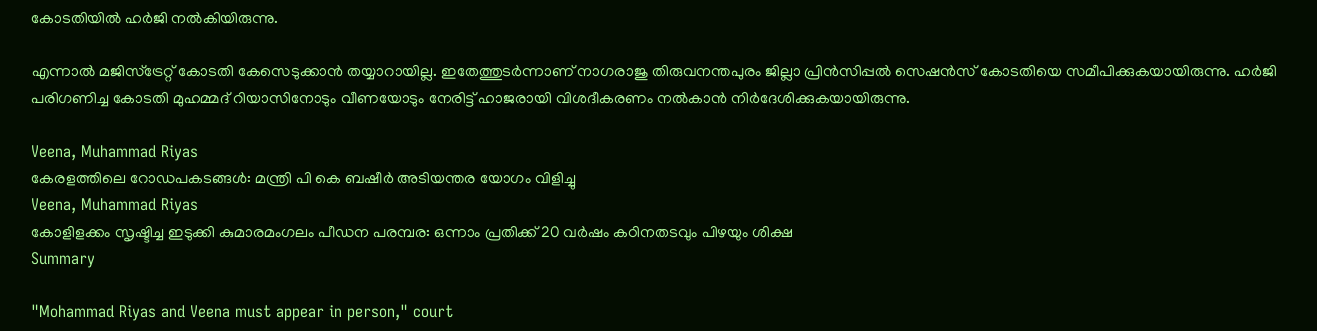കോടതിയില്‍ ഹര്‍ജി നല്‍കിയിരുന്നു.

എന്നാല്‍ മജിസ്‌ട്രേറ്റ് കോടതി കേസെടുക്കാന്‍ തയ്യാറായില്ല. ഇതേത്തുടര്‍ന്നാണ് നാഗരാജു തിരുവനന്തപുരം ജില്ലാ പ്രിന്‍സിപ്പല്‍ സെഷന്‍സ് കോടതിയെ സമീപിക്കുകയായിരുന്നു. ഹര്‍ജി പരിഗണിച്ച കോടതി മുഹമ്മദ് റിയാസിനോടും വീണയോടും നേരിട്ട് ഹാജരായി വിശദീകരണം നല്‍കാന്‍ നിര്‍ദേശിക്കുകയായിരുന്നു.

Veena, Muhammad Riyas
കേരളത്തിലെ റോഡപകടങ്ങള്‍: മന്ത്രി പി കെ ബഷീര്‍ അടിയന്തര യോഗം വിളിച്ചു
Veena, Muhammad Riyas
കോളിളക്കം സൃഷ്ടിച്ച ഇടുക്കി കുമാരമംഗലം പീഡന പരമ്പര: ഒന്നാം പ്രതിക്ക് 20 വര്‍ഷം കഠിനതടവും പിഴയും ശിക്ഷ
Summary

"Mohammad Riyas and Veena must appear in person," court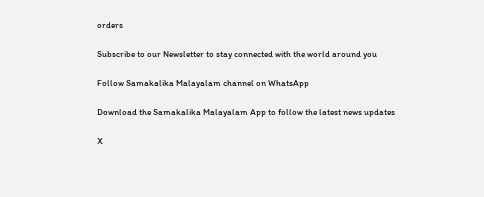orders

Subscribe to our Newsletter to stay connected with the world around you

Follow Samakalika Malayalam channel on WhatsApp

Download the Samakalika Malayalam App to follow the latest news updates

X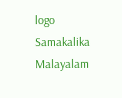logo
Samakalika Malayalam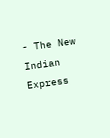- The New Indian Express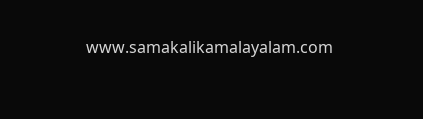www.samakalikamalayalam.com